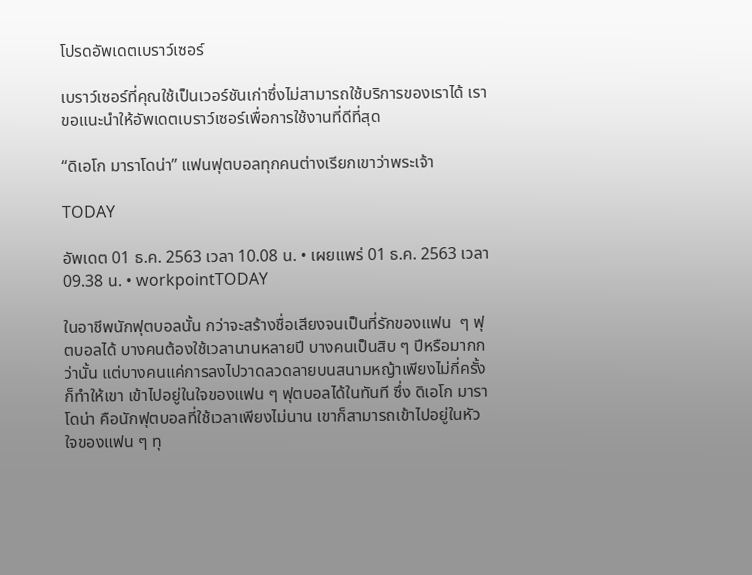โปรดอัพเดตเบราว์เซอร์

เบราว์เซอร์ที่คุณใช้เป็นเวอร์ชันเก่าซึ่งไม่สามารถใช้บริการของเราได้ เราขอแนะนำให้อัพเดตเบราว์เซอร์เพื่อการใช้งานที่ดีที่สุด

“ดิเอโก มาราโดน่า” แฟนฟุตบอลทุกคนต่างเรียกเขาว่าพระเจ้า

TODAY

อัพเดต 01 ธ.ค. 2563 เวลา 10.08 น. • เผยแพร่ 01 ธ.ค. 2563 เวลา 09.38 น. • workpointTODAY

ในอาชีพนักฟุตบอลนั้น กว่าจะสร้างชื่อเสียงจนเป็นที่รักของแฟน  ๆ ฟุตบอลได้ บางคนต้องใช้เวลานานหลายปี บางคนเป็นสิบ ๆ ปีหรือมากกว่านั้น แต่บางคนแค่การลงไปวาดลวดลายบนสนามหญ้าเพียงไม่กี่ครั้งก็ทำให้เขา เข้าไปอยู่ในใจของแฟน ๆ ฟุตบอลได้ในทันที ซึ่ง ดิเอโก มาราโดน่า คือนักฟุตบอลที่ใช้เวลาเพียงไม่นาน เขาก็สามารถเข้าไปอยู่ในหัวใจของแฟน ๆ ทุ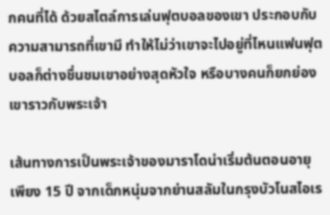กคนที่ได้ ด้วยสไตล์การเล่นฟุตบอลของเขา ประกอบกับความสามารถที่เขามี ทำให้ไม่ว่าเขาจะไปอยู่ที่ไหนแฟนฟุตบอลก็ต่างชื่นชมเขาอย่างสุดหัวใจ หรือบางคนก็ยกย่องเขาราวกับพระเจ้า

เส้นทางการเป็นพระเจ้าของมาราโดน่าเริ่มต้นตอนอายุเพียง 15 ปี จากเด็กหนุ่มจากย่านสลัมในกรุงบัวโนสไอเร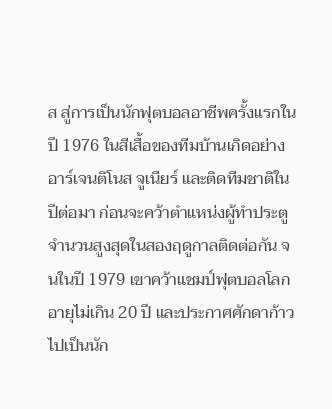ส สู่การเป็นนักฟุตบอลอาชีพครั้งแรกในปี 1976 ในสีเสื้อของทีมบ้านเกิดอย่าง อาร์เจนติโนส จูเนียร์ และติดทีมชาติในปีต่อมา ก่อนจะคว้าตำแหน่งผู้ทำประตูจำนวนสูงสุดในสองฤดูกาลติดต่อกัน จนในปี 1979 เขาคว้าแชมป์ฟุตบอลโลกอายุไม่เกิน 20 ปี และประกาศศักดาก้าวไปเป็นนัก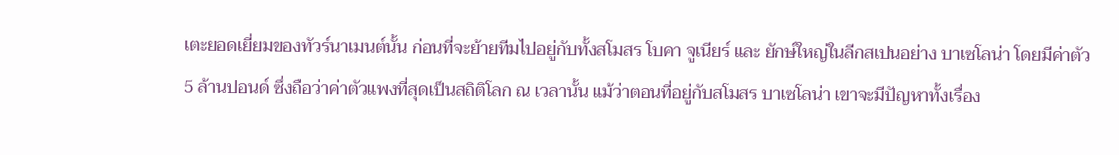เตะยอดเยี่ยมของทัวร์นาเมนต์นั้น ก่อนที่จะย้ายทีมไปอยู่กับทั้งสโมสร โบคา จูเนียร์ และ ยักษ์ใหญ่ในลีกสเปนอย่าง บาเซโลน่า โดยมีค่าตัว 5 ล้านปอนด์ ซึ่งถือว่าค่าตัวแพงที่สุดเป็นสถิติโลก ณ เวลานั้น แม้ว่าตอนที่อยู่กับสโมสร บาเซโลน่า เขาจะมีปัญหาทั้งเรื่อง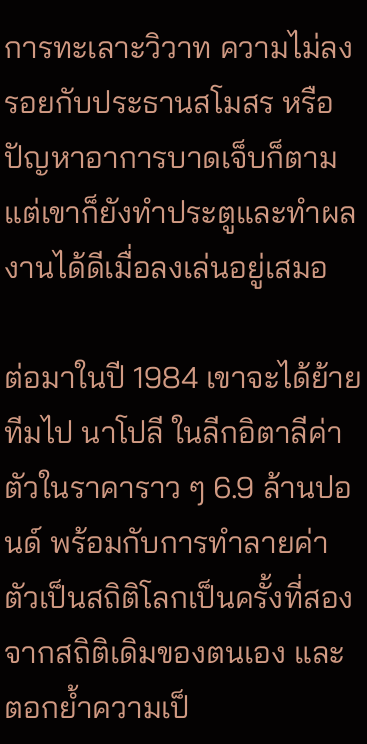การทะเลาะวิวาท ความไม่ลงรอยกับประธานสโมสร หรือปัญหาอาการบาดเจ็บก็ตาม แต่เขาก็ยังทำประตูและทำผลงานได้ดีเมื่อลงเล่นอยู่เสมอ

ต่อมาในปี 1984 เขาจะได้ย้ายทีมไป นาโปลี ในลีกอิตาลีค่าตัวในราคาราว ๆ 6.9 ล้านปอนด์ พร้อมกับการทำลายค่าตัวเป็นสถิติโลกเป็นครั้งที่สองจากสถิติเดิมของตนเอง และตอกย้ำความเป็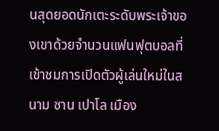นสุดยอดนักเตะระดับพระเจ้าของเขาด้วยจำนวนแฟนฟุตบอลที่เข้าชมการเปิดตัวผู้เล่นใหม่ในสนาม ซาน เปาโล เมือง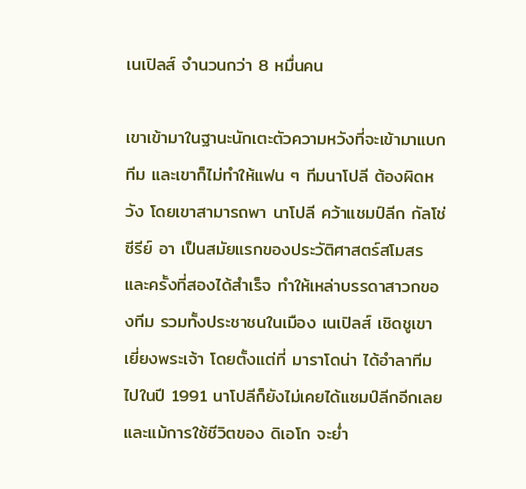เนเปิลส์ จำนวนกว่า 8 หมื่นคน

เขาเข้ามาในฐานะนักเตะตัวความหวังที่จะเข้ามาแบกทีม และเขาก็ไม่ทำให้แฟน ๆ ทีมนาโปลี ต้องผิดหวัง โดยเขาสามารถพา นาโปลี คว้าแชมป์ลีก กัลโช่ ซีรีย์ อา เป็นสมัยแรกของประวัติศาสตร์สโมสรและครั้งที่สองได้สำเร็จ ทำให้เหล่าบรรดาสาวกของทีม รวมทั้งประชาชนในเมือง เนเปิลส์ เชิดชูเขาเยี่ยงพระเจ้า โดยตั้งแต่ที่ มาราโดน่า ได้อำลาทีมไปในปี 1991 นาโปลีก็ยังไม่เคยได้แชมป์ลีกอีกเลย และแม้การใช้ชีวิตของ ดิเอโก จะย่ำ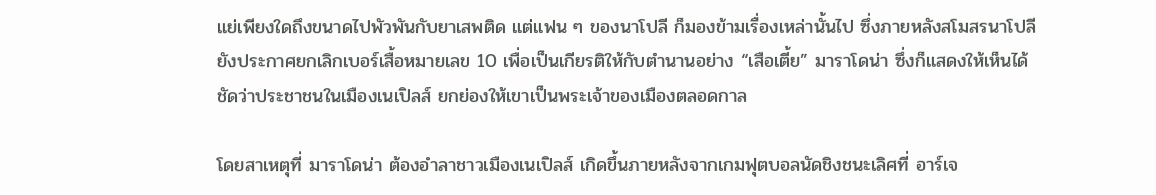แย่เพียงใดถึงขนาดไปพัวพันกับยาเสพติด แต่แฟน ๆ ของนาโปลี ก็มองข้ามเรื่องเหล่านั้นไป ซึ่งภายหลังสโมสรนาโปลียังประกาศยกเลิกเบอร์เสื้อหมายเลข 10 เพื่อเป็นเกียรติให้กับตำนานอย่าง “เสือเตี้ย” มาราโดน่า ซึ่งก็แสดงให้เห็นได้ชัดว่าประชาชนในเมืองเนเปิลส์ ยกย่องให้เขาเป็นพระเจ้าของเมืองตลอดกาล

โดยสาเหตุที่ มาราโดน่า ต้องอำลาชาวเมืองเนเปิลส์ เกิดขึ้นภายหลังจากเกมฟุตบอลนัดชิงชนะเลิศที่ อาร์เจ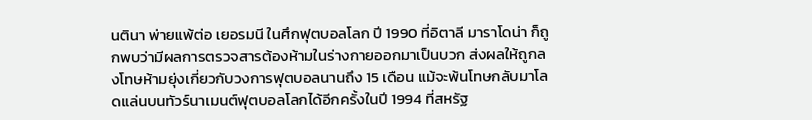นตินา พ่ายแพ้ต่อ เยอรมนี ในศึกฟุตบอลโลก ปี 1990 ที่อิตาลี มาราโดน่า ก็ถูกพบว่ามีผลการตรวจสารต้องห้ามในร่างกายออกมาเป็นบวก ส่งผลให้ถูกลงโทษห้ามยุ่งเกี่ยวกับวงการฟุตบอลนานถึง 15 เดือน แม้จะพ้นโทษกลับมาโลดแล่นบนทัวร์นาเมนต์ฟุตบอลโลกได้อีกครั้งในปี 1994 ที่สหรัฐ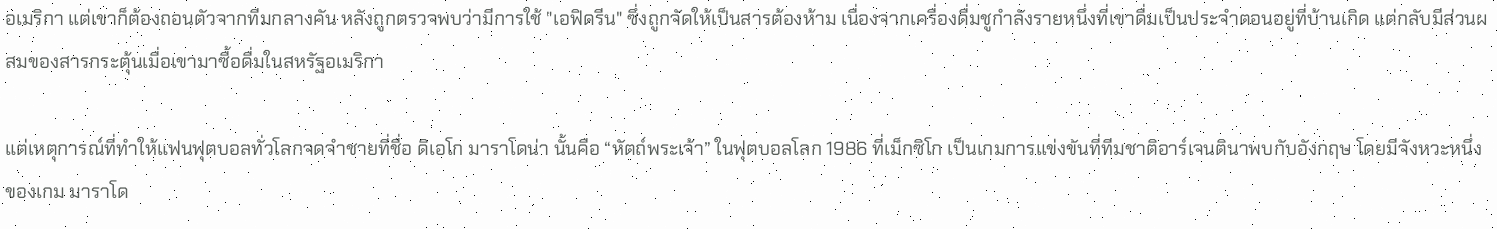อเมริกา แต่เขาก็ต้องถอนตัวจากทีมกลางคัน หลังถูกตรวจพบว่ามีการใช้ "เอฟิดรีน" ซึ่งถูกจัดให้เป็นสารต้องห้าม เนื่องจากเครื่องดื่มชูกำลังรายหนึ่งที่เขาดื่มเป็นประจำตอนอยู่ที่บ้านเกิด แต่กลับมีส่วนผสมของสารกระตุ้นเมื่อเขามาซื้อดื่มในสหรัฐอเมริกา

แต่เหตุการณ์ที่ทำให้แฟนฟุตบอลทั่วโลกจดจำชายที่ชื่อ ดิเอโก มาราโดน่า นั้นคือ “หัตถ์พระเจ้า” ในฟุตบอลโลก 1986 ที่เม็กซิโก เป็นเกมการแข่งขันที่ทีมชาติอาร์เจนตินาพบกับอังกฤษ โดยมีจังหวะหนึ่งของเกม มาราโด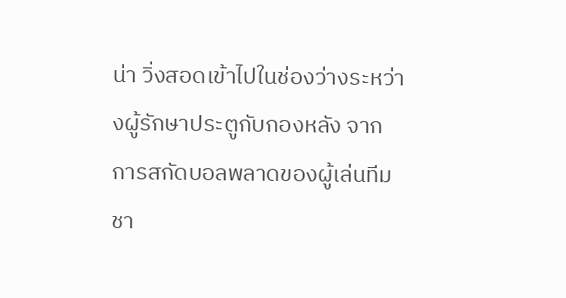น่า วิ่งสอดเข้าไปในช่องว่างระหว่างผู้รักษาประตูกับกองหลัง จากการสกัดบอลพลาดของผู้เล่นทีมชา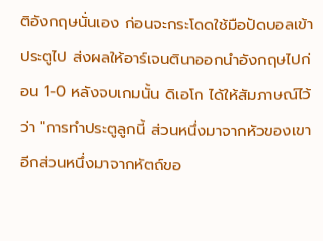ติอังกฤษนั่นเอง ก่อนจะกระโดดใช้มือปัดบอลเข้าประตูไป ส่งผลให้อาร์เจนตินาออกนำอังกฤษไปก่อน 1-0 หลังจบเกมนั้น ดิเอโก ได้ให้สัมภาษณ์ไว้ว่า "การทำประตูลูกนี้ ส่วนหนึ่งมาจากหัวของเขา อีกส่วนหนึ่งมาจากหัตถ์ขอ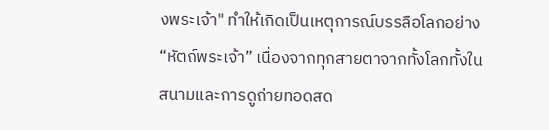งพระเจ้า" ทำให้เกิดเป็นเหตุการณ์บรรลือโลกอย่าง “หัตถ์พระเจ้า” เนื่องจากทุกสายตาจากทั้งโลกทั้งในสนามและการดูถ่ายทอดสด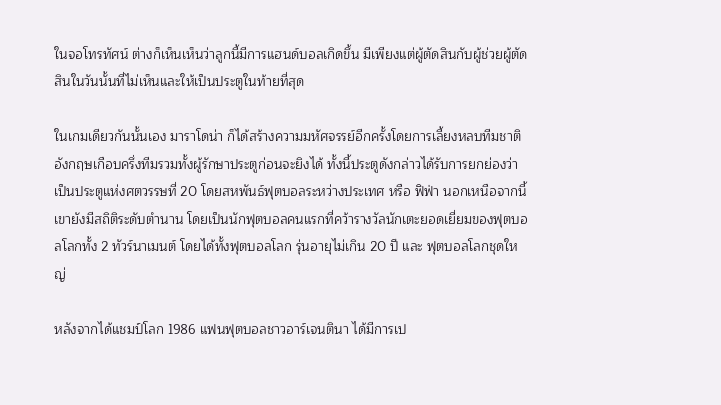ในจอโทรทัศน์ ต่างก็เห็นเห็นว่าลูกนี้มีการแฮนด์บอลเกิดขึ้น มีเพียงแต่ผู้ตัดสินกับผู้ช่วยผู้ตัดสินในวันนั้นที่ไม่เห็นและให้เป็นประตูในท้ายที่สุด

ในเกมเดียวกันนั้นเอง มาราโดน่า ก็ได้สร้างความมหัศจรรย์อีกครั้งโดยการเลี้ยงหลบทีมชาติอังกฤษเกือบครึ่งทีมรวมทั้งผู้รักษาประตูก่อนจะยิงได้ ทั้งนี้ประตูดังกล่าวได้รับการยกย่องว่าเป็นประตูแห่งศตวรรษที่ 20 โดยสหพันธ์ฟุตบอลระหว่างประเทศ หรือ ฟิฟ่า นอกเหนือจากนี้เขายังมีสถิติระดับตำนาน โดยเป็นนักฟุตบอลคนแรกที่คว้ารางวัลนักเตะยอดเยี่ยมของฟุตบอลโลกทั้ง 2 ทัวร์นาเมนต์ โดยได้ทั้งฟุตบอลโลก รุ่นอายุไม่เกิน 20 ปี และ ฟุตบอลโลกชุดใหญ่

หลังจากได้แชมป์โลก 1986 แฟนฟุตบอลชาวอาร์เจนตินา ได้มีการเป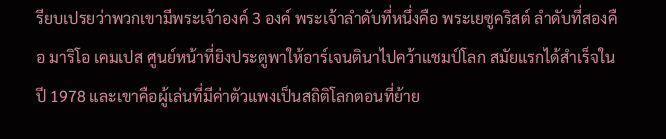รียบเปรยว่าพวกเขามีพระเจ้าองค์ 3 องค์ พระเจ้าลำดับที่หนึ่งคือ พระเยซูคริสต์ ลำดับที่สองคือ มาริโอ เคมเปส ศูนย์หน้าที่ยิงประตูพาให้อาร์เจนตินาไปคว้าแชมป์โลก สมัยแรกได้สำเร็จในปี 1978 และเขาคือผู้เล่นที่มีค่าตัวแพงเป็นสถิติโลกตอนที่ย้าย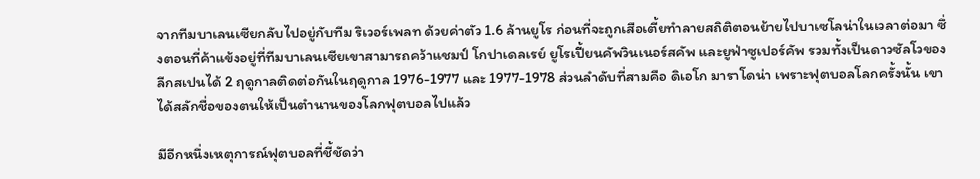จากทีมบาเลนเซียกลับไปอยู่กับทีม ริเวอร์เพลท ด้วยค่าตัว 1.6 ล้านยูโร ก่อนที่จะถูกเสือเตี้ยทำลายสถิติตอนย้ายไปบาเซโลน่าในเวลาต่อมา ซึ่งตอนที่ค้าแข้งอยู่ที่ทีมบาเลนเซียเขาสามารถคว้าแชมป์ โกปาเดลเรย์ ยูโรเปี้ยนคัพวินเนอร์สคัพ และยูฟ่าซูเปอร์คัพ รวมทั้งเป็นดาวซัลโวของลีกสเปนได้ 2 ฤดูกาลติดต่อกันในฤดูกาล 1976-1977 และ 1977-1978 ส่วนลำดับที่สามคือ ดิเอโก มาราโดน่า เพราะฟุตบอลโลกครั้งนั้น เขาได้สลักชื่อของตนให้เป็นตำนานของโลกฟุตบอลไปแล้ว

มีอีกหนึ่งเหตุการณ์ฟุตบอลที่ชี้ชัดว่า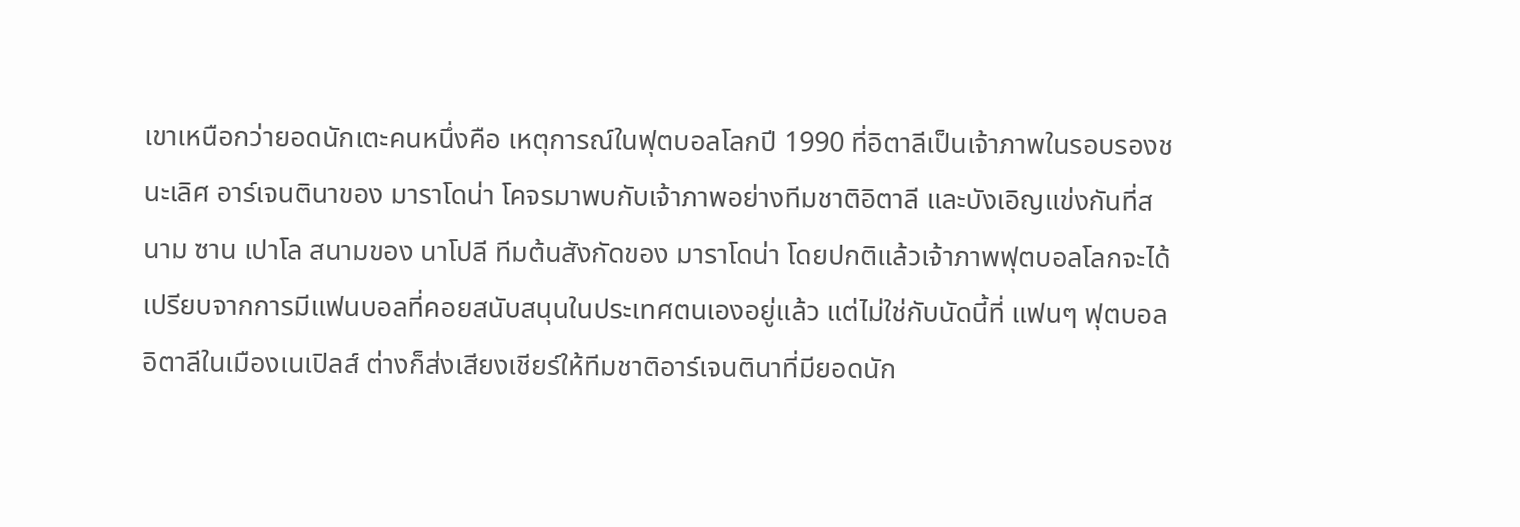เขาเหนือกว่ายอดนักเตะคนหนึ่งคือ เหตุการณ์ในฟุตบอลโลกปี 1990 ที่อิตาลีเป็นเจ้าภาพในรอบรองชนะเลิศ อาร์เจนตินาของ มาราโดน่า โคจรมาพบกับเจ้าภาพอย่างทีมชาติอิตาลี และบังเอิญแข่งกันที่สนาม ซาน เปาโล สนามของ นาโปลี ทีมต้นสังกัดของ มาราโดน่า โดยปกติแล้วเจ้าภาพฟุตบอลโลกจะได้เปรียบจากการมีแฟนบอลที่คอยสนับสนุนในประเทศตนเองอยู่แล้ว แต่ไม่ใช่กับนัดนี้ที่ แฟนๆ ฟุตบอลอิตาลีในเมืองเนเปิลส์ ต่างก็ส่งเสียงเชียร์ให้ทีมชาติอาร์เจนตินาที่มียอดนัก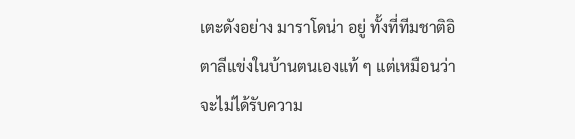เตะดังอย่าง มาราโดน่า อยู่ ทั้งที่ทีมชาติอิตาลีแข่งในบ้านตนเองแท้ ๆ แต่เหมือนว่าจะไม่ได้รับความ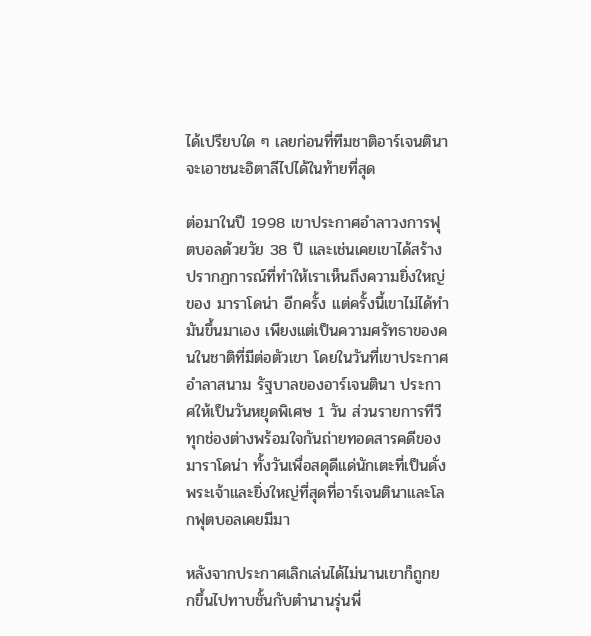ได้เปรียบใด ๆ เลยก่อนที่ทีมชาติอาร์เจนตินาจะเอาชนะอิตาลีไปได้ในท้ายที่สุด

ต่อมาในปี 1998 เขาประกาศอำลาวงการฟุตบอลด้วยวัย 38 ปี และเช่นเคยเขาได้สร้างปรากฏการณ์ที่ทำให้เราเห็นถึงความยิ่งใหญ่ของ มาราโดน่า อีกครั้ง แต่ครั้งนี้เขาไม่ได้ทำมันขึ้นมาเอง เพียงแต่เป็นความศรัทธาของคนในชาติที่มีต่อตัวเขา โดยในวันที่เขาประกาศอำลาสนาม รัฐบาลของอาร์เจนตินา ประกาศให้เป็นวันหยุดพิเศษ 1 วัน ส่วนรายการทีวีทุกช่องต่างพร้อมใจกันถ่ายทอดสารคดีของ มาราโดน่า ทั้งวันเพื่อสดุดีแด่นักเตะที่เป็นดั่งพระเจ้าและยิ่งใหญ่ที่สุดที่อาร์เจนตินาและโลกฟุตบอลเคยมีมา

หลังจากประกาศเลิกเล่นได้ไม่นานเขาก็ถูกยกขึ้นไปทาบชั้นกับตำนานรุ่นพี่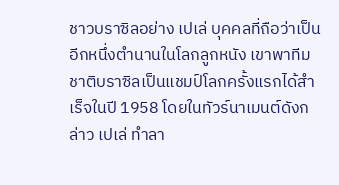ชาวบราซิลอย่าง เปเล่ บุคคลที่ถือว่าเป็นอีกหนึ่งตำนานในโลกลูกหนัง เขาพาทีมชาติบราซิลเป็นแชมป์โลกครั้งแรกได้สำเร็จในปี 1958 โดยในทัวร์นาเมนต์ดังกล่าว เปเล่ ทำลา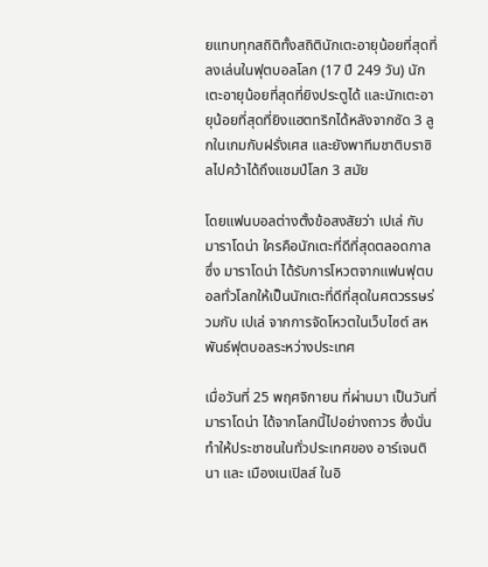ยแทบทุกสถิติทั้งสถิตินักเตะอายุน้อยที่สุดที่ลงเล่นในฟุตบอลโลก (17 ปี 249 วัน) นักเตะอายุน้อยที่สุดที่ยิงประตูได้ และนักเตะอายุน้อยที่สุดที่ยิงแฮตทริกได้หลังจากซัด 3 ลูกในเกมกับฝรั่งเศส และยังพาทีมชาติบราซิลไปคว้าได้ถึงแชมป์โลก 3 สมัย

โดยแฟนบอลต่างตั้งข้อสงสัยว่า เปเล่ กับ มาราโดน่า ใครคือนักเตะที่ดีที่สุดตลอดกาล ซึ่ง มาราโดน่า ได้รับการโหวตจากแฟนฟุตบอลทั่วโลกให้เป็นนักเตะที่ดีที่สุดในศตวรรษร่วมกับ เปเล่ จากการจัดโหวตในเว็บไซต์ สหพันธ์ฟุตบอลระหว่างประเทศ

เมื่อวันที่ 25 พฤศจิกายน ที่ผ่านมา เป็นวันที่ มาราโดน่า ได้จากโลกนี้ไปอย่างถาวร ซึ่งนั่นทำให้ประชาชนในทั่วประเทศของ อาร์เจนตินา และ เมืองเนเปิลส์ ในอิ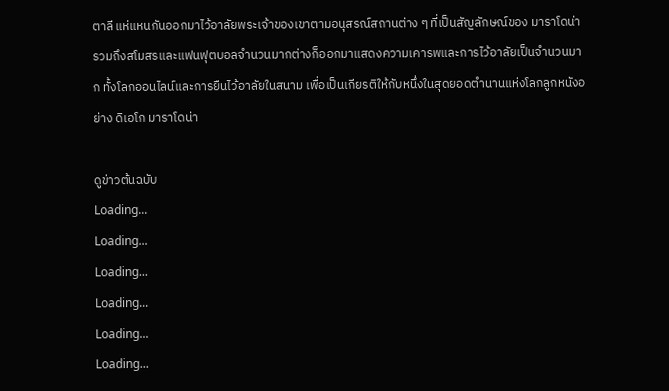ตาลี แห่แหนกันออกมาไว้อาลัยพระเจ้าของเขาตามอนุสรณ์สถานต่าง ๆ ที่เป็นสัญลักษณ์ของ มาราโดน่า รวมถึงสโมสรและแฟนฟุตบอลจำนวนมากต่างก็ออกมาแสดงความเคารพและการไว้อาลัยเป็นจำนวนมาก ทั้งโลกออนไลน์และการยืนไว้อาลัยในสนาม เพื่อเป็นเกียรติให้กับหนึ่งในสุดยอดตำนานแห่งโลกลูกหนังอย่าง ดิเอโก มาราโดน่า

ดูข่าวต้นฉบับ
Loading...
Loading...
Loading...
Loading...
Loading...
Loading...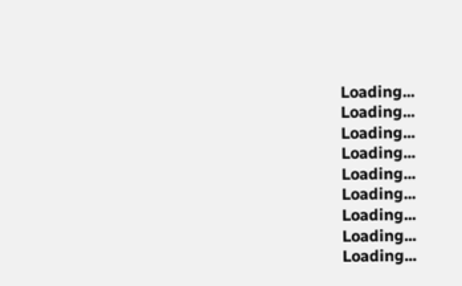Loading...
Loading...
Loading...
Loading...
Loading...
Loading...
Loading...
Loading...
Loading...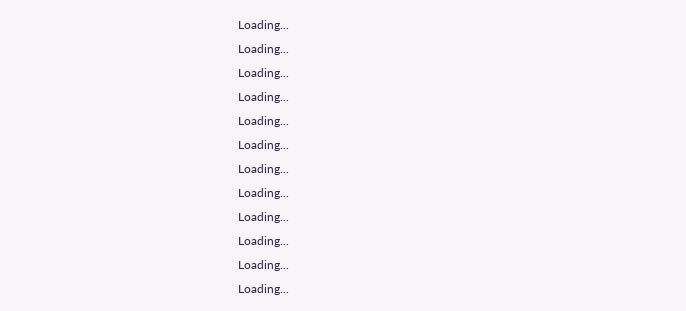Loading...
Loading...
Loading...
Loading...
Loading...
Loading...
Loading...
Loading...
Loading...
Loading...
Loading...
Loading...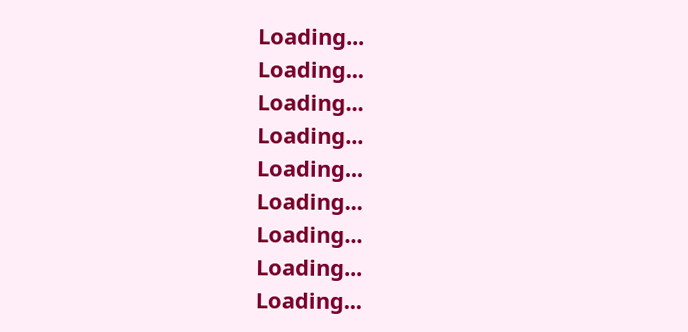Loading...
Loading...
Loading...
Loading...
Loading...
Loading...
Loading...
Loading...
Loading...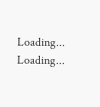Loading...
Loading...